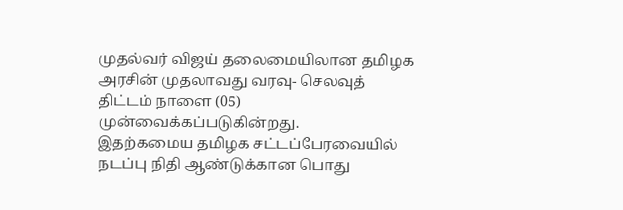முதல்வர் விஜய் தலைமையிலான தமிழக அரசின் முதலாவது வரவு- செலவுத் திட்டம் நாளை (05) முன்வைக்கப்படுகின்றது.
இதற்கமைய தமிழக சட்டப்பேரவையில் நடப்பு நிதி ஆண்டுக்கான பொது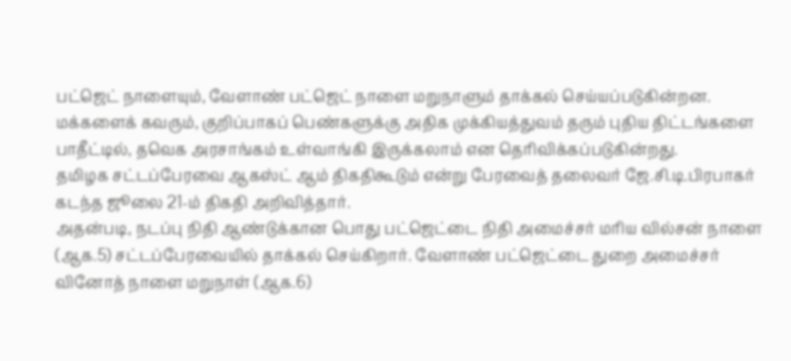பட்ஜெட் நாளையும், வேளாண் பட்ஜெட் நாளை மறுநாளும் தாக்கல் செய்யப்படுகின்றன.
மக்களைக் கவரும், குறிப்பாகப் பெண்களுக்கு அதிக முக்கியத்துவம் தரும் புதிய திட்டங்களை பாதீட்டில், தவெக அரசாங்கம் உள்வாங்கி இருக்கலாம் என தெரிவிக்கப்படுகின்றது.
தமிழக சட்டப்பேரவை ஆகஸ்ட் ஆம் திகதிகூடும் என்று பேரவைத் தலைவர் ஜே.சி.டி.பிரபாகர் கடந்த ஜூலை 21-ம் திகதி அறிவித்தார்.
அதன்படி, நடப்பு நிதி ஆண்டுக்கான பொது பட்ஜெட்டை நிதி அமைச்சர் மரிய வில்சன் நாளை (ஆக.5) சட்டப்பேரவையில் தாக்கல் செய்கிறார். வேளாண் பட்ஜெட்டை துறை அமைச்சர் வினோத் நாளை மறுநாள் (ஆக.6)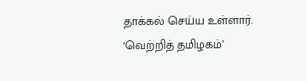தாக்கல் செய்ய உள்ளார்.
‘வெற்றித் தமிழகம்’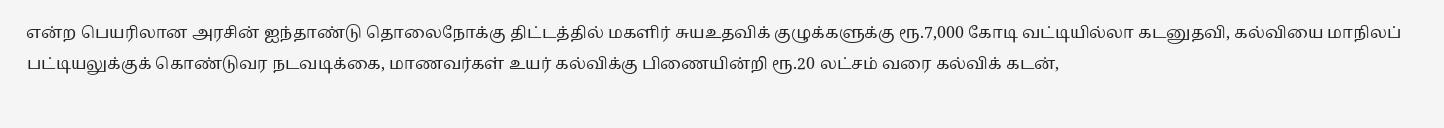என்ற பெயரிலான அரசின் ஐந்தாண்டு தொலைநோக்கு திட்டத்தில் மகளிர் சுயஉதவிக் குழுக்களுக்கு ரூ.7,000 கோடி வட்டியில்லா கடனுதவி, கல்வியை மாநிலப் பட்டியலுக்குக் கொண்டுவர நடவடிக்கை, மாணவர்கள் உயர் கல்விக்கு பிணையின்றி ரூ.20 லட்சம் வரை கல்விக் கடன்,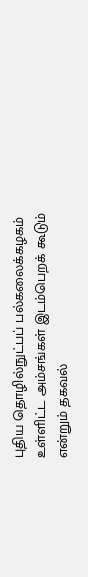புதிய தொழில்நுட்பப் பல்கலைக்கழகம் உள்ளிட்ட அம்சங்கள் இடம்பெறக் கூடும் என்றும் தகவல்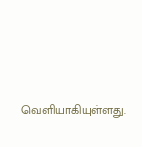வெளியாகியுள்ளது.